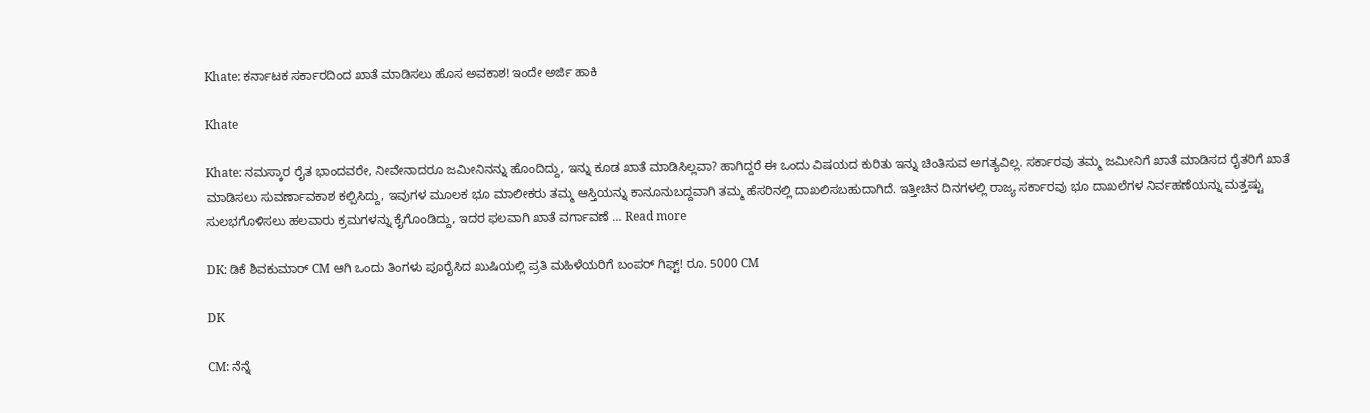Khate: ಕರ್ನಾಟಕ ಸರ್ಕಾರದಿಂದ ಖಾತೆ ಮಾಡಿಸಲು ಹೊಸ ಅವಕಾಶ! ಇಂದೇ ಅರ್ಜಿ ಹಾಕಿ

Khate

Khate: ನಮಸ್ಕಾರ ರೈತ ಭಾಂದವರೇ, ನೀವೇನಾದರೂ ಜಮೀನಿನನ್ನು ಹೊಂದಿದ್ದು, ಇನ್ನು ಕೂಡ ಖಾತೆ ಮಾಡಿಸಿಲ್ಲವಾ? ಹಾಗಿದ್ದರೆ ಈ ಒಂದು ವಿಷಯದ ಕುರಿತು ಇನ್ನು ಚಿಂತಿಸುವ ಅಗತ್ಯವಿಲ್ಲ. ಸರ್ಕಾರವು ತಮ್ಮ ಜಮೀನಿಗೆ ಖಾತೆ ಮಾಡಿಸದ ರೈತರಿಗೆ ಖಾತೆ ಮಾಡಿಸಲು ಸುವರ್ಣಾವಕಾಶ ಕಲ್ಪಿಸಿದ್ದು, ಇವುಗಳ ಮೂಲಕ ಭೂ ಮಾಲೀಕರು ತಮ್ಮ ಆಸ್ತಿಯನ್ನು ಕಾನೂನುಬದ್ದವಾಗಿ ತಮ್ಮ ಹೆಸರಿನಲ್ಲಿ ದಾಖಲಿಸಬಹುದಾಗಿದೆ. ಇತ್ತೀಚಿನ ದಿನಗಳಲ್ಲಿ ರಾಜ್ಯ ಸರ್ಕಾರವು ಭೂ ದಾಖಲೆಗಳ ನಿರ್ವಹಣೆಯನ್ನು ಮತ್ತಷ್ಟು ಸುಲಭಗೊಳಿಸಲು ಹಲವಾರು ಕ್ರಮಗಳನ್ನು ಕೈಗೊಂಡಿದ್ದು, ಇದರ ಫಲವಾಗಿ ಖಾತೆ ವರ್ಗಾವಣೆ … Read more

DK: ಡಿಕೆ ಶಿವಕುಮಾರ್ CM ಆಗಿ ಒಂದು ತಿಂಗಳು ಪೂರೈಸಿದ ಖುಷಿಯಲ್ಲಿ ಪ್ರತಿ ಮಹಿಳೆಯರಿಗೆ ಬಂಪರ್ ಗಿಫ್ಟ್! ರೂ. 5000 CM

DK

CM: ನೆನ್ನೆ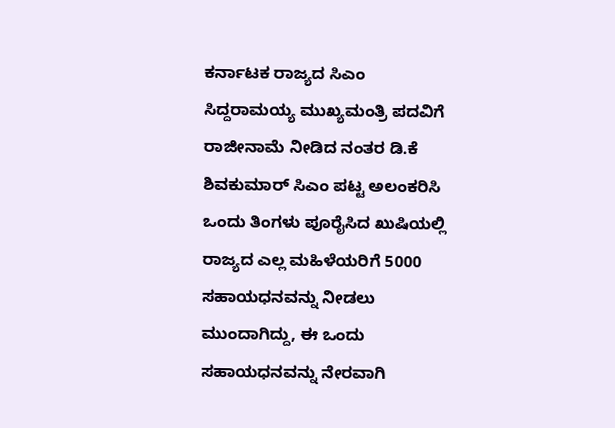ಕರ್ನಾಟಕ ರಾಜ್ಯದ ಸಿಎಂ ಸಿದ್ದರಾಮಯ್ಯ ಮುಖ್ಯಮಂತ್ರಿ ಪದವಿಗೆ ರಾಜೀನಾಮೆ ನೀಡಿದ ನಂತರ ಡಿ.ಕೆ ಶಿವಕುಮಾರ್ ಸಿಎಂ ಪಟ್ಟ ಅಲಂಕರಿಸಿ ಒಂದು ತಿಂಗಳು ಪೂರೈಸಿದ ಖುಷಿಯಲ್ಲಿ ರಾಜ್ಯದ ಎಲ್ಲ ಮಹಿಳೆಯರಿಗೆ 5000 ಸಹಾಯಧನವನ್ನು ನೀಡಲು ಮುಂದಾಗಿದ್ದು, ಈ ಒಂದು ಸಹಾಯಧನವನ್ನು ನೇರವಾಗಿ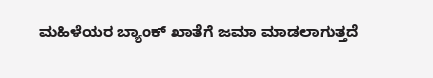ಮಹಿಳೆಯರ ಬ್ಯಾಂಕ್ ಖಾತೆಗೆ ಜಮಾ ಮಾಡಲಾಗುತ್ತದೆ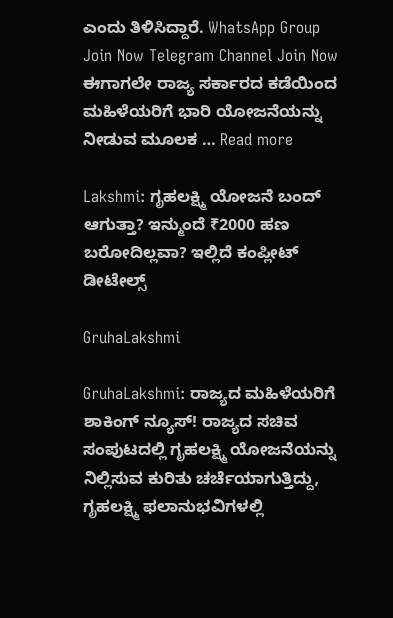ಎಂದು ತಿಳಿಸಿದ್ದಾರೆ. WhatsApp Group Join Now Telegram Channel Join Now ಈಗಾಗಲೇ ರಾಜ್ಯ ಸರ್ಕಾರದ ಕಡೆಯಿಂದ ಮಹಿಳೆಯರಿಗೆ ಭಾರಿ ಯೋಜನೆಯನ್ನು ನೀಡುವ ಮೂಲಕ … Read more

Lakshmi: ಗೃಹಲಕ್ಷ್ಮಿ ಯೋಜನೆ ಬಂದ್ ಆಗುತ್ತಾ? ಇನ್ಮುಂದೆ ₹2000 ಹಣ ಬರೋದಿಲ್ಲವಾ? ಇಲ್ಲಿದೆ ಕಂಪ್ಲೀಟ್ ಡೀಟೇಲ್ಸ್

GruhaLakshmi

GruhaLakshmi: ರಾಜ್ಯದ ಮಹಿಳೆಯರಿಗೆ ಶಾಕಿಂಗ್ ನ್ಯೂಸ್! ರಾಜ್ಯದ ಸಚಿವ ಸಂಪುಟದಲ್ಲಿ ಗೃಹಲಕ್ಷ್ಮಿ ಯೋಜನೆಯನ್ನು ನಿಲ್ಲಿಸುವ ಕುರಿತು ಚರ್ಚೆಯಾಗುತ್ತಿದ್ದು, ಗೃಹಲಕ್ಷ್ಮಿ ಫಲಾನುಭವಿಗಳಲ್ಲಿ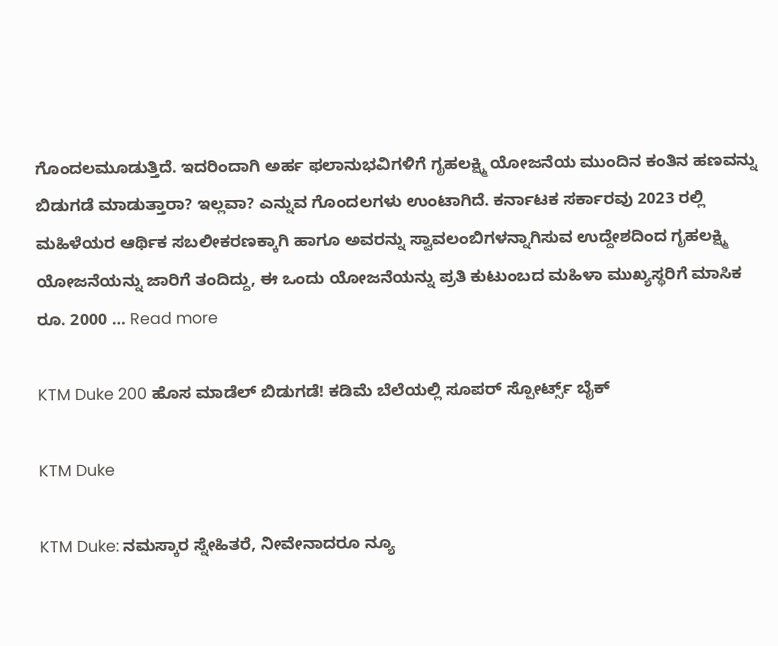ಗೊಂದಲಮೂಡುತ್ತಿದೆ. ಇದರಿಂದಾಗಿ ಅರ್ಹ ಫಲಾನುಭವಿಗಳಿಗೆ ಗೃಹಲಕ್ಷ್ಮಿ ಯೋಜನೆಯ ಮುಂದಿನ ಕಂತಿನ ಹಣವನ್ನು ಬಿಡುಗಡೆ ಮಾಡುತ್ತಾರಾ? ಇಲ್ಲವಾ? ಎನ್ನುವ ಗೊಂದಲಗಳು ಉಂಟಾಗಿದೆ. ಕರ್ನಾಟಕ ಸರ್ಕಾರವು 2023 ರಲ್ಲಿ ಮಹಿಳೆಯರ ಆರ್ಥಿಕ ಸಬಲೀಕರಣಕ್ಕಾಗಿ ಹಾಗೂ ಅವರನ್ನು ಸ್ವಾವಲಂಬಿಗಳನ್ನಾಗಿಸುವ ಉದ್ದೇಶದಿಂದ ಗೃಹಲಕ್ಷ್ಮಿ ಯೋಜನೆಯನ್ನು ಜಾರಿಗೆ ತಂದಿದ್ದು, ಈ ಒಂದು ಯೋಜನೆಯನ್ನು ಪ್ರತಿ ಕುಟುಂಬದ ಮಹಿಳಾ ಮುಖ್ಯಸ್ಥರಿಗೆ ಮಾಸಿಕ ರೂ. 2000 … Read more

KTM Duke 200 ಹೊಸ ಮಾಡೆಲ್ ಬಿಡುಗಡೆ! ಕಡಿಮೆ ಬೆಲೆಯಲ್ಲಿ ಸೂಪರ್ ಸ್ಪೋರ್ಟ್ಸ್ ಬೈಕ್

KTM Duke

KTM Duke: ನಮಸ್ಕಾರ ಸ್ನೇಹಿತರೆ, ನೀವೇನಾದರೂ ನ್ಯೂ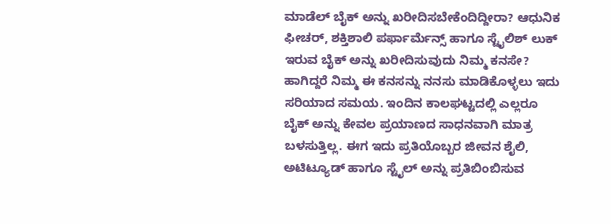ಮಾಡೆಲ್ ಬೈಕ್ ಅನ್ನು ಖರೀದಿಸಬೇಕೆಂದಿದ್ದೀರಾ? ಆಧುನಿಕ ಫೀಚರ್, ಶಕ್ತಿಶಾಲಿ ಪರ್ಫಾರ್ಮೆನ್ಸ್ ಹಾಗೂ ಸ್ಟೈಲಿಶ್ ಲುಕ್ ಇರುವ ಬೈಕ್ ಅನ್ನು ಖರೀದಿಸುವುದು ನಿಮ್ಮ ಕನಸೇ? ಹಾಗಿದ್ದರೆ ನಿಮ್ಮ ಈ ಕನಸನ್ನು ನನಸು ಮಾಡಿಕೊಳ್ಳಲು ಇದು ಸರಿಯಾದ ಸಮಯ. ಇಂದಿನ ಕಾಲಘಟ್ಟದಲ್ಲಿ ಎಲ್ಲರೂ ಬೈಕ್ ಅನ್ನು ಕೇವಲ ಪ್ರಯಾಣದ ಸಾಧನವಾಗಿ ಮಾತ್ರ ಬಳಸುತ್ತಿಲ್ಲ. ಈಗ ಇದು ಪ್ರತಿಯೊಬ್ಬರ ಜೀವನ ಶೈಲಿ, ಅಟಿಟ್ಯೂಡ್ ಹಾಗೂ ಸ್ಟೈಲ್ ಅನ್ನು ಪ್ರತಿಬಿಂಬಿಸುವ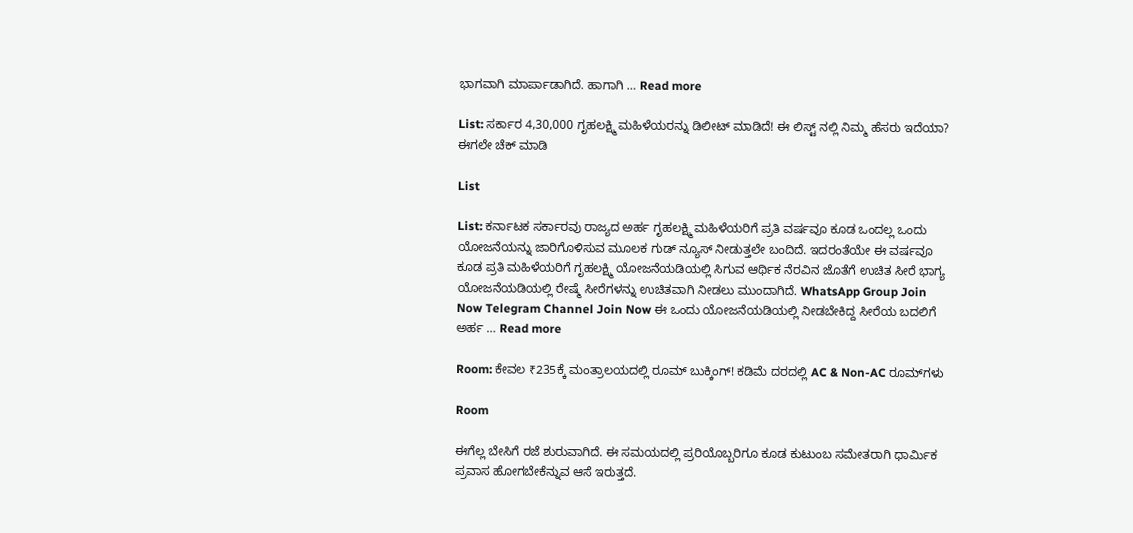ಭಾಗವಾಗಿ ಮಾರ್ಪಾಡಾಗಿದೆ. ಹಾಗಾಗಿ … Read more

List: ಸರ್ಕಾರ 4,30,000 ಗೃಹಲಕ್ಷ್ಮಿ ಮಹಿಳೆಯರನ್ನು ಡಿಲೀಟ್ ಮಾಡಿದೆ! ಈ ಲಿಸ್ಟ್ ನಲ್ಲಿ ನಿಮ್ಮ ಹೆಸರು ಇದೆಯಾ? ಈಗಲೇ ಚೆಕ್ ಮಾಡಿ

List

List: ಕರ್ನಾಟಕ ಸರ್ಕಾರವು ರಾಜ್ಯದ ಅರ್ಹ ಗೃಹಲಕ್ಷ್ಮಿ ಮಹಿಳೆಯರಿಗೆ ಪ್ರತಿ ವರ್ಷವೂ ಕೂಡ ಒಂದಲ್ಲ ಒಂದು ಯೋಜನೆಯನ್ನು ಜಾರಿಗೊಳಿಸುವ ಮೂಲಕ ಗುಡ್ ನ್ಯೂಸ್ ನೀಡುತ್ತಲೇ ಬಂದಿದೆ. ಇದರಂತೆಯೇ ಈ ವರ್ಷವೂ ಕೂಡ ಪ್ರತಿ ಮಹಿಳೆಯರಿಗೆ ಗೃಹಲಕ್ಷ್ಮಿ ಯೋಜನೆಯಡಿಯಲ್ಲಿ ಸಿಗುವ ಆರ್ಥಿಕ ನೆರವಿನ ಜೊತೆಗೆ ಉಚಿತ ಸೀರೆ ಭಾಗ್ಯ ಯೋಜನೆಯಡಿಯಲ್ಲಿ ರೇಷ್ಮೆ ಸೀರೆಗಳನ್ನು ಉಚಿತವಾಗಿ ನೀಡಲು ಮುಂದಾಗಿದೆ. WhatsApp Group Join Now Telegram Channel Join Now ಈ ಒಂದು ಯೋಜನೆಯಡಿಯಲ್ಲಿ ನೀಡಬೇಕಿದ್ದ ಸೀರೆಯ ಬದಲಿಗೆ ಅರ್ಹ … Read more

Room: ಕೇವಲ ₹235ಕ್ಕೆ ಮಂತ್ರಾಲಯದಲ್ಲಿ ರೂಮ್ ಬುಕ್ಕಿಂಗ್! ಕಡಿಮೆ ದರದಲ್ಲಿ AC & Non-AC ರೂಮ್‌ಗಳು

Room

ಈಗೆಲ್ಲ ಬೇಸಿಗೆ ರಜೆ ಶುರುವಾಗಿದೆ. ಈ ಸಮಯದಲ್ಲಿ ಪ್ರರಿಯೊಬ್ಬರಿಗೂ ಕೂಡ ಕುಟುಂಬ ಸಮೇತರಾಗಿ ಧಾರ್ಮಿಕ ಪ್ರವಾಸ ಹೋಗಬೇಕೆನ್ನುವ ಆಸೆ ಇರುತ್ತದೆ.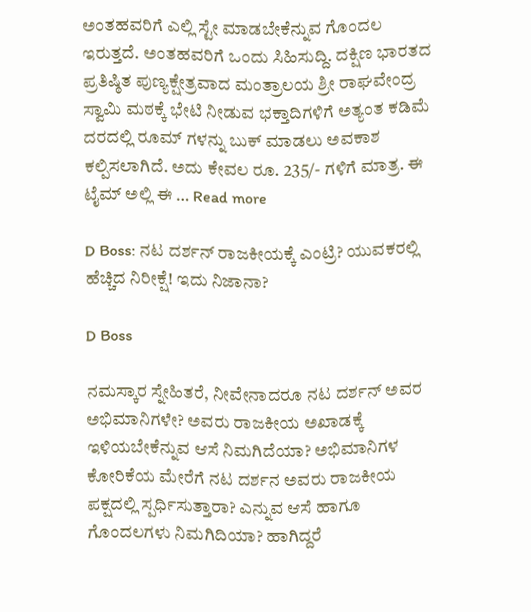ಅಂತಹವರಿಗೆ ಎಲ್ಲಿ ಸ್ಟೇ ಮಾಡಬೇಕೆನ್ನುವ ಗೊಂದಲ ಇರುತ್ತದೆ. ಅಂತಹವರಿಗೆ ಒಂದು ಸಿಹಿಸುದ್ದಿ. ದಕ್ಷಿಣ ಭಾರತದ ಪ್ರತಿಷ್ಠಿತ ಪುಣ್ಯಕ್ಷೇತ್ರವಾದ ಮಂತ್ರಾಲಯ ಶ್ರೀ ರಾಘವೇಂದ್ರ ಸ್ವಾಮಿ ಮಠಕ್ಕೆ ಭೇಟಿ ನೀಡುವ ಭಕ್ತಾದಿಗಳಿಗೆ ಅತ್ಯಂತ ಕಡಿಮೆ ದರದಲ್ಲಿ ರೂಮ್ ಗಳನ್ನು ಬುಕ್ ಮಾಡಲು ಅವಕಾಶ ಕಲ್ಪಿಸಲಾಗಿದೆ. ಅದು ಕೇವಲ ರೂ. 235/- ಗಳಿಗೆ ಮಾತ್ರ. ಈ ಟೈಮ್ ಅಲ್ಲಿ ಈ … Read more

D Boss: ನಟ ದರ್ಶನ್ ರಾಜಕೀಯಕ್ಕೆ ಎಂಟ್ರಿ? ಯುವಕರಲ್ಲಿ ಹೆಚ್ಚಿದ ನಿರೀಕ್ಷೆ! ಇದು ನಿಜಾನಾ?

D Boss

ನಮಸ್ಕಾರ ಸ್ನೇಹಿತರೆ, ನೀವೇನಾದರೂ ನಟ ದರ್ಶನ್ ಅವರ ಅಭಿಮಾನಿಗಳೇ? ಅವರು ರಾಜಕೀಯ ಅಖಾಡಕ್ಕೆ ಇಳಿಯಬೇಕೆನ್ನುವ ಆಸೆ ನಿಮಗಿದೆಯಾ? ಅಭಿಮಾನಿಗಳ ಕೋರಿಕೆಯ ಮೇರೆಗೆ ನಟ ದರ್ಶನ ಅವರು ರಾಜಕೀಯ ಪಕ್ಷದಲ್ಲಿ ಸ್ಪರ್ಧಿಸುತ್ತಾರಾ? ಎನ್ನುವ ಆಸೆ ಹಾಗೂ ಗೊಂದಲಗಳು ನಿಮಗಿದಿಯಾ? ಹಾಗಿದ್ದರೆ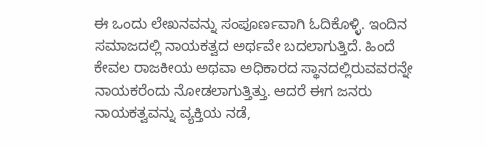ಈ ಒಂದು ಲೇಖನವನ್ನು ಸಂಪೂರ್ಣವಾಗಿ ಓದಿಕೊಳ್ಳಿ. ಇಂದಿನ ಸಮಾಜದಲ್ಲಿ ನಾಯಕತ್ವದ ಅರ್ಥವೇ ಬದಲಾಗುತ್ತಿದೆ. ಹಿಂದೆ ಕೇವಲ ರಾಜಕೀಯ ಅಥವಾ ಅಧಿಕಾರದ ಸ್ಥಾನದಲ್ಲಿರುವವರನ್ನೇ ನಾಯಕರೆಂದು ನೋಡಲಾಗುತ್ತಿತ್ತು. ಆದರೆ ಈಗ ಜನರು ನಾಯಕತ್ವವನ್ನು ವ್ಯಕ್ತಿಯ ನಡೆ,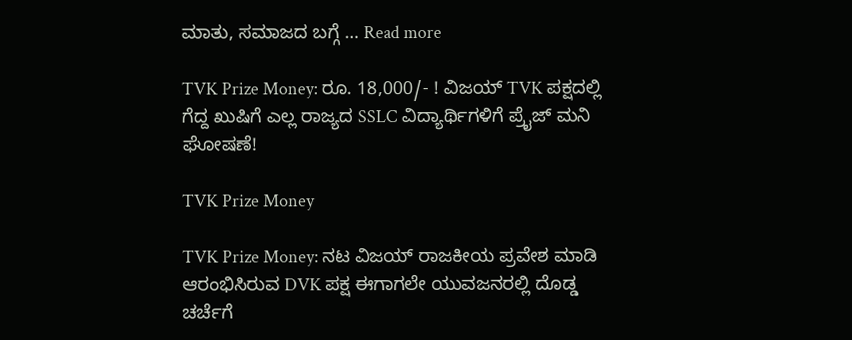ಮಾತು, ಸಮಾಜದ ಬಗ್ಗೆ … Read more

TVK Prize Money: ರೂ. 18,000/- ! ವಿಜಯ್ TVK ಪಕ್ಷದಲ್ಲಿ ಗೆದ್ದ ಖುಷಿಗೆ ಎಲ್ಲ ರಾಜ್ಯದ SSLC ವಿದ್ಯಾರ್ಥಿಗಳಿಗೆ ಪ್ರೈಜ್ ಮನಿ ಘೋಷಣೆ!

TVK Prize Money

TVK Prize Money: ನಟ ವಿಜಯ್ ರಾಜಕೀಯ ಪ್ರವೇಶ ಮಾಡಿ ಆರಂಭಿಸಿರುವ DVK ಪಕ್ಷ ಈಗಾಗಲೇ ಯುವಜನರಲ್ಲಿ ದೊಡ್ಡ ಚರ್ಚೆಗೆ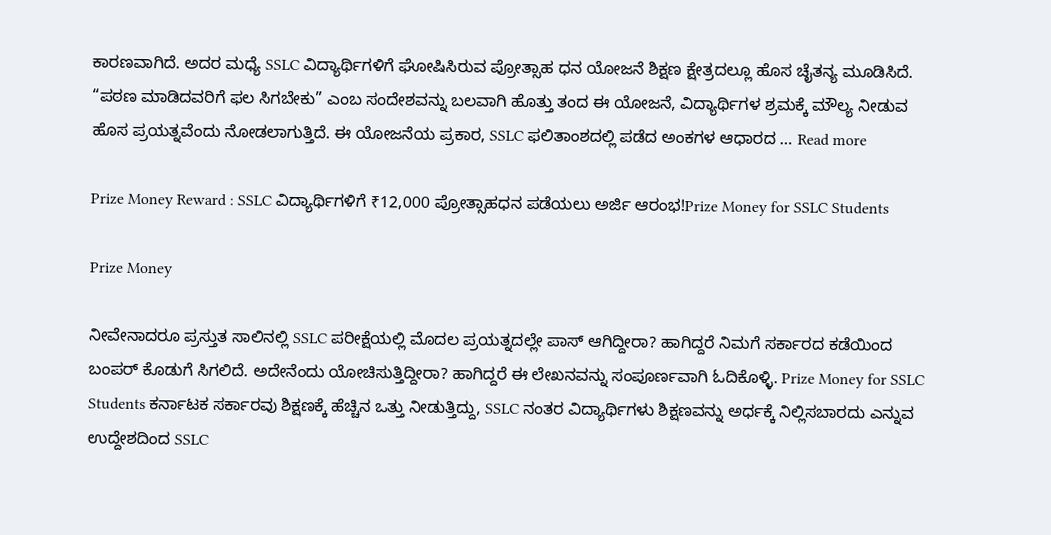ಕಾರಣವಾಗಿದೆ. ಅದರ ಮಧ್ಯೆ SSLC ವಿದ್ಯಾರ್ಥಿಗಳಿಗೆ ಘೋಷಿಸಿರುವ ಪ್ರೋತ್ಸಾಹ ಧನ ಯೋಜನೆ ಶಿಕ್ಷಣ ಕ್ಷೇತ್ರದಲ್ಲೂ ಹೊಸ ಚೈತನ್ಯ ಮೂಡಿಸಿದೆ. “ಪಠಣ ಮಾಡಿದವರಿಗೆ ಫಲ ಸಿಗಬೇಕು” ಎಂಬ ಸಂದೇಶವನ್ನು ಬಲವಾಗಿ ಹೊತ್ತು ತಂದ ಈ ಯೋಜನೆ, ವಿದ್ಯಾರ್ಥಿಗಳ ಶ್ರಮಕ್ಕೆ ಮೌಲ್ಯ ನೀಡುವ ಹೊಸ ಪ್ರಯತ್ನವೆಂದು ನೋಡಲಾಗುತ್ತಿದೆ. ಈ ಯೋಜನೆಯ ಪ್ರಕಾರ, SSLC ಫಲಿತಾಂಶದಲ್ಲಿ ಪಡೆದ ಅಂಕಗಳ ಆಧಾರದ … Read more

Prize Money Reward : SSLC ವಿದ್ಯಾರ್ಥಿಗಳಿಗೆ ₹12,000 ಪ್ರೋತ್ಸಾಹಧನ ಪಡೆಯಲು ಅರ್ಜಿ ಆರಂಭ!Prize Money for SSLC Students

Prize Money

ನೀವೇನಾದರೂ ಪ್ರಸ್ತುತ ಸಾಲಿನಲ್ಲಿ SSLC ಪರೀಕ್ಷೆಯಲ್ಲಿ ಮೊದಲ ಪ್ರಯತ್ನದಲ್ಲೇ ಪಾಸ್ ಆಗಿದ್ದೀರಾ? ಹಾಗಿದ್ದರೆ ನಿಮಗೆ ಸರ್ಕಾರದ ಕಡೆಯಿಂದ ಬಂಪರ್ ಕೊಡುಗೆ ಸಿಗಲಿದೆ. ಅದೇನೆಂದು ಯೋಚಿಸುತ್ತಿದ್ದೀರಾ? ಹಾಗಿದ್ದರೆ ಈ ಲೇಖನವನ್ನು ಸಂಪೂರ್ಣವಾಗಿ ಓದಿಕೊಳ್ಳಿ. Prize Money for SSLC Students ಕರ್ನಾಟಕ ಸರ್ಕಾರವು ಶಿಕ್ಷಣಕ್ಕೆ ಹೆಚ್ಚಿನ ಒತ್ತು ನೀಡುತ್ತಿದ್ದು, SSLC ನಂತರ ವಿದ್ಯಾರ್ಥಿಗಳು ಶಿಕ್ಷಣವನ್ನು ಅರ್ಧಕ್ಕೆ ನಿಲ್ಲಿಸಬಾರದು ಎನ್ನುವ ಉದ್ದೇಶದಿಂದ SSLC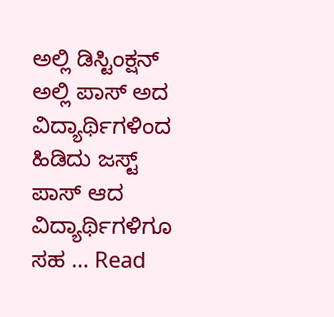ಅಲ್ಲಿ ಡಿಸ್ಟಿಂಕ್ಷನ್ ಅಲ್ಲಿ ಪಾಸ್ ಅದ ವಿದ್ಯಾರ್ಥಿಗಳಿಂದ ಹಿಡಿದು ಜಸ್ಟ್ ಪಾಸ್ ಆದ ವಿದ್ಯಾರ್ಥಿಗಳಿಗೂ ಸಹ … Read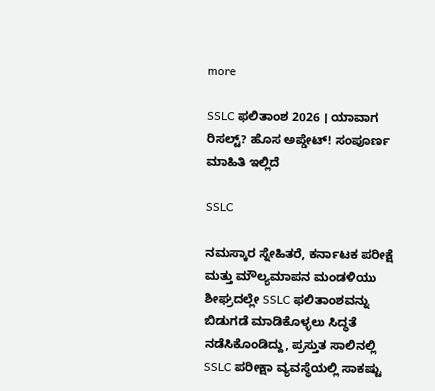more

SSLC ಫಲಿತಾಂಶ 2026 । ಯಾವಾಗ ರಿಸಲ್ಟ್? ಹೊಸ ಅಪ್ಡೇಟ್! ಸಂಪೂರ್ಣ ಮಾಹಿತಿ ಇಲ್ಲಿದೆ

SSLC

ನಮಸ್ಕಾರ ಸ್ನೇಹಿತರೆ, ಕರ್ನಾಟಕ ಪರೀಕ್ಷೆ ಮತ್ತು ಮೌಲ್ಯಮಾಪನ ಮಂಡಳಿಯು ಶೀಘ್ರದಲ್ಲೇ SSLC ಫಲಿತಾಂಶವನ್ನು ಬಿಡುಗಡೆ ಮಾಡಿಕೊಳ್ಳಲು ಸಿದ್ಧತೆ ನಡೆಸಿಕೊಂಡಿದ್ದು, ಪ್ರಸ್ತುತ ಸಾಲಿನಲ್ಲಿ SSLC ಪರೀಕ್ಷಾ ವ್ಯವಸ್ಥೆಯಲ್ಲಿ ಸಾಕಷ್ಟು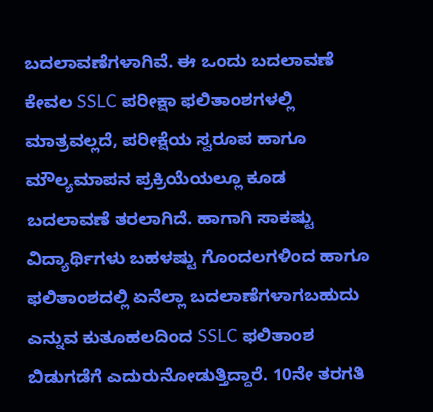ಬದಲಾವಣೆಗಳಾಗಿವೆ. ಈ ಒಂದು ಬದಲಾವಣೆ ಕೇವಲ SSLC ಪರೀಕ್ಷಾ ಫಲಿತಾಂಶಗಳಲ್ಲಿ ಮಾತ್ರವಲ್ಲದೆ, ಪರೀಕ್ಷೆಯ ಸ್ವರೂಪ ಹಾಗೂ ಮೌಲ್ಯಮಾಪನ ಪ್ರಕ್ರಿಯೆಯಲ್ಲೂ ಕೂಡ ಬದಲಾವಣೆ ತರಲಾಗಿದೆ. ಹಾಗಾಗಿ ಸಾಕಷ್ಟು ವಿದ್ಯಾರ್ಥಿಗಳು ಬಹಳಷ್ಟು ಗೊಂದಲಗಳಿಂದ ಹಾಗೂ ಫಲಿತಾಂಶದಲ್ಲಿ ಏನೆಲ್ಲಾ ಬದಲಾಣೆಗಳಾಗಬಹುದು ಎನ್ನುವ ಕುತೂಹಲದಿಂದ SSLC ಫಲಿತಾಂಶ ಬಿಡುಗಡೆಗೆ ಎದುರುನೋಡುತ್ತಿದ್ದಾರೆ. 10ನೇ ತರಗತಿ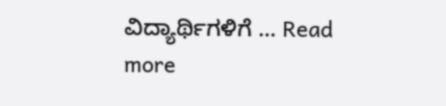ವಿದ್ಯಾರ್ಥಿಗಳಿಗೆ … Read more